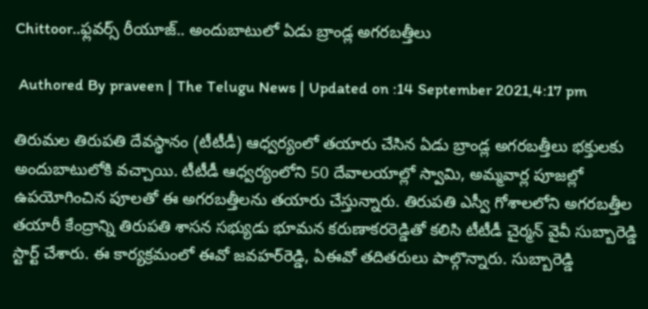Chittoor..ఫ్లవర్స్ రీయూజ్.. అందుబాటులో ఏడు బ్రాండ్ల అగరబత్తీలు

 Authored By praveen | The Telugu News | Updated on :14 September 2021,4:17 pm

తిరుమల తిరుపతి దేవస్థానం (టీటీడీ) ఆధ్వర్యంలో తయారు చేసిన ఏడు బ్రాండ్ల అగరబత్తీలు భక్తులకు అందుబాటులోకి వచ్చాయి. టీటీడీ ఆధ్వర్యంలోని 50 దేవాలయాల్లో స్వామి, అమ్మవార్ల పూజల్లో ఉపయోగించిన పూలతో ఈ అగరబత్తీలను తయారు చేస్తున్నారు. తిరుపతి ఎస్వీ గోశాలలోని అగరబత్తీల తయారీ కేంద్రాన్ని తిరుపతి శాసన సభ్యుడు భూమన కరుణాకరరెడ్డితో కలిసి టీటీడీ చైర్మన్ వైవీ సుబ్బారెడ్డి స్టార్ట్ చేశారు. ఈ కార్యక్రమంలో ఈవో జవహర్‌రెడ్డి, ఏఈవో తదితరులు పాల్గొన్నారు. సుబ్బారెడ్డి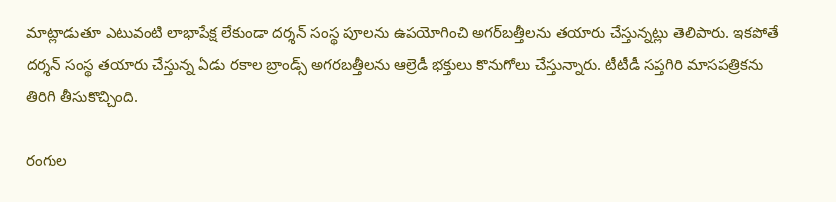మాట్లాడుతూ ఎటువంటి లాభాపేక్ష లేకుండా దర్శన్‌ సంస్థ పూలను ఉపయోగించి అగర్‌బత్తీలను తయారు చేస్తున్నట్లు తెలిపారు. ఇకపోతే దర్శన్ సంస్థ తయారు చేస్తున్న ఏడు రకాల బ్రాండ్స్ అగరబత్తీలను ఆల్రెడీ భక్తులు కొనుగోలు చేస్తున్నారు. టీటీడీ సప్తగిరి మాసపత్రికను తిరిగి తీసుకొచ్చింది.

రంగుల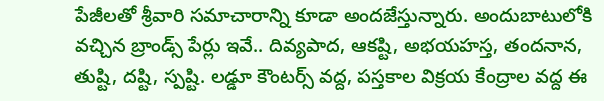పేజీలతో శ్రీవారి సమాచారాన్ని కూడా అందజేస్తున్నారు. అందుబాటులోకి వచ్చిన బ్రాండ్స్ పేర్లు ఇవే.. దివ్యపాద, ఆకష్టి, అభయహస్త, తందనాన, తుష్టి, దష్టి, స్పష్టి. లడ్డూ కౌంటర్స్ వద్ద, పస్తకాల విక్రయ కేంద్రాల వద్ద ఈ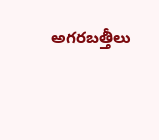అగరబత్తీలు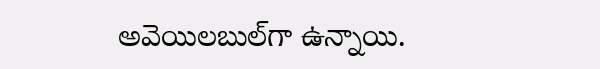అవెయిలబుల్‌గా ఉన్నాయి.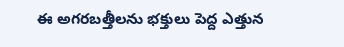ఈ అగరబత్తీలను భక్తులు పెద్ద ఎత్తున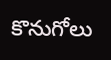కొనుగోలు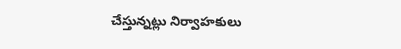చేస్తున్నట్లు నిర్వాహకులు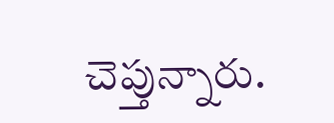చెప్తున్నారు.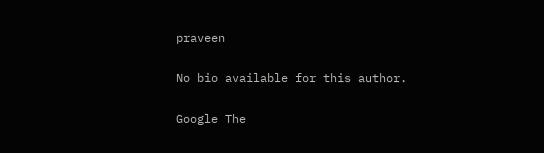praveen

No bio available for this author.

Google The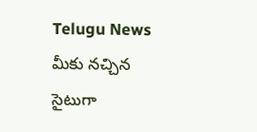Telugu News మీకు నచ్చిన సైటుగా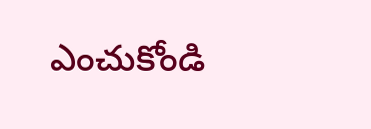ఎంచుకోండి